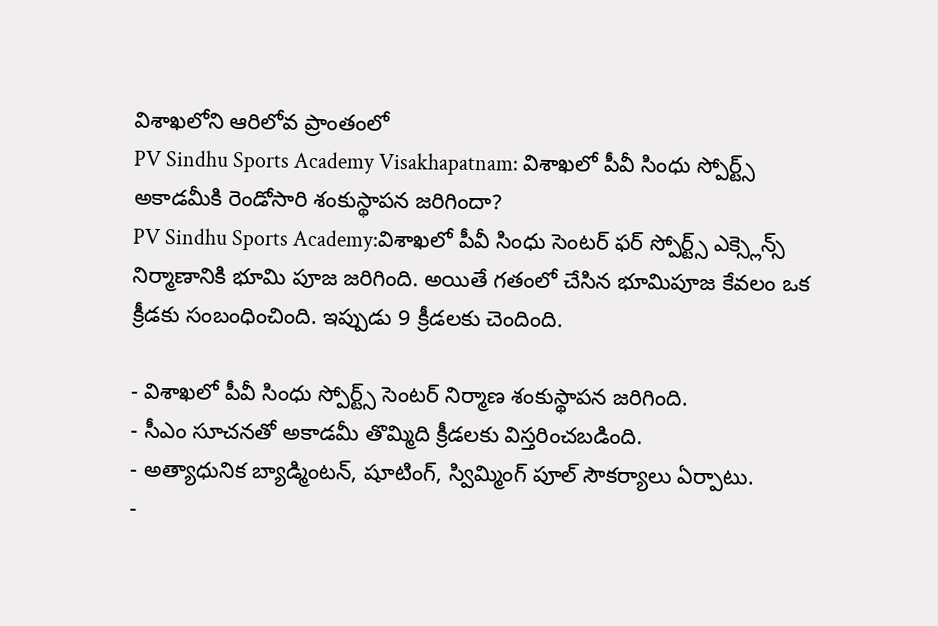విశాఖలోని ఆరిలోవ ప్రాంతంలో
PV Sindhu Sports Academy Visakhapatnam: విశాఖలో పీవీ సింధు స్పోర్ట్స్ అకాడమీకి రెండోసారి శంకుస్థాపన జరిగిందా?
PV Sindhu Sports Academy:విశాఖలో పీవీ సింధు సెంటర్ ఫర్ స్పోర్ట్స్ ఎక్స్లెన్స్ నిర్మాణానికి భూమి పూజ జరిగింది. అయితే గతంలో చేసిన భూమిపూజ కేవలం ఒక క్రీడకు సంబంధించింది. ఇప్పుడు 9 క్రీడలకు చెందింది.

- విశాఖలో పీవీ సింధు స్పోర్ట్స్ సెంటర్ నిర్మాణ శంకుస్థాపన జరిగింది.
- సీఎం సూచనతో అకాడమీ తొమ్మిది క్రీడలకు విస్తరించబడింది.
- అత్యాధునిక బ్యాడ్మింటన్, షూటింగ్, స్విమ్మింగ్ పూల్ సౌకర్యాలు ఏర్పాటు.
-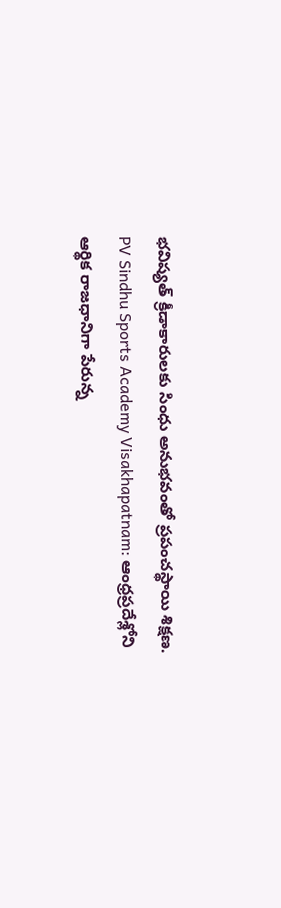భవిష్యత్ క్రీడాకారులకు సింధు అనుభవంతో ప్రపంచస్థాయి శిక్షణ.
PV Sindhu Sports Academy Visakhapatnam: ఆంధ్రప్రదేశ్లోని ఆర్థిక రాజధానిగా పేరున్న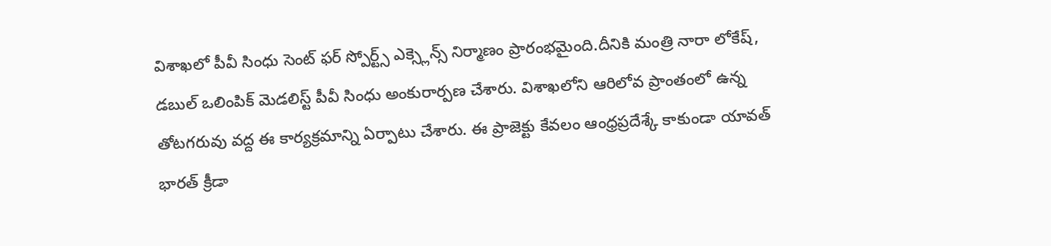విశాఖలో పీవీ సింధు సెంట్ ఫర్ స్పోర్ట్స్ ఎక్స్లెన్స్ నిర్మాణం ప్రారంభమైంది.దీనికి మంత్రి నారా లోకేష్, డబుల్ ఒలింపిక్ మెడలిస్ట్ పీవీ సింధు అంకురార్పణ చేశారు. విశాఖలోని ఆరిలోవ ప్రాంతంలో ఉన్న తోటగరువు వద్ద ఈ కార్యక్రమాన్ని ఏర్పాటు చేశారు. ఈ ప్రాజెక్టు కేవలం ఆంధ్రప్రదేశ్కే కాకుండా యావత్ భారత్ క్రీడా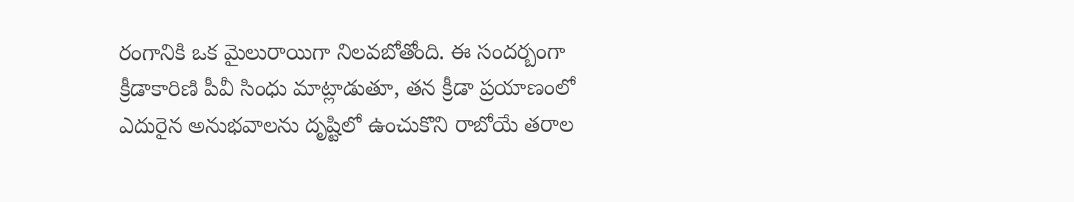రంగానికి ఒక మైలురాయిగా నిలవబోతోంది. ఈ సందర్బంగా క్రీడాకారిణి పీవీ సింధు మాట్లాడుతూ, తన క్రీడా ప్రయాణంలో ఎదురైన అనుభవాలను దృష్టిలో ఉంచుకొని రాబోయే తరాల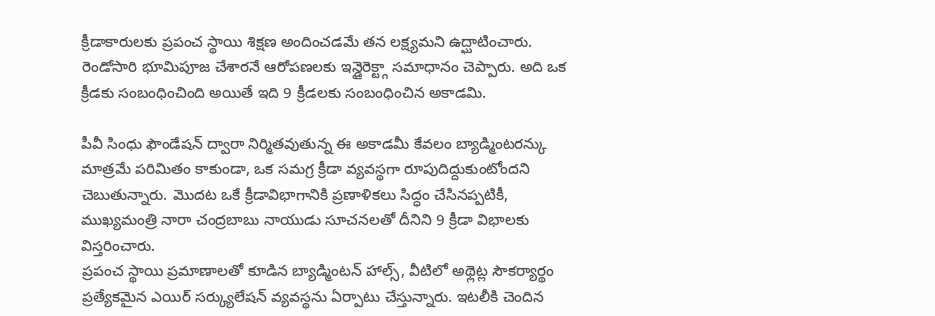క్రీడాకారులకు ప్రపంచ స్థాయి శిక్షణ అందించడమే తన లక్ష్యమని ఉద్ఘాటించారు. రెండోసారి భూమిపూజ చేశారనే ఆరోపణలకు ఇన్డైరెక్ట్గా సమాధానం చెప్పారు. అది ఒక క్రీడకు సంబంధించింది అయితే ఇది 9 క్రీడలకు సంబంధించిన అకాడమి.

పీవీ సింధు ఫౌండేషన్ ద్వారా నిర్మితవుతున్న ఈ అకాడమీ కేవలం బ్యాడ్మింటరన్కు మాత్రమే పరిమితం కాకుండా, ఒక సమగ్ర క్రీడా వ్యవస్థగా రూపుదిద్దుకుంటోందని చెబుతున్నారు. మొదట ఒకే క్రీడావిభాగానికి ప్రణాళికలు సిద్ధం చేసినప్పటికీ, ముఖ్యమంత్రి నారా చంద్రబాబు నాయుడు సూచనలతో దీనిని 9 క్రీడా విభాలకు విస్తరించారు.
ప్రపంచ స్థాయి ప్రమాణాలతో కూడిన బ్యాడ్మింటన్ హాల్స్, వీటిలో అథ్లెట్ల సౌకర్యార్థం ప్రత్యేకమైన ఎయిర్ సర్క్యులేషన్ వ్యవస్థను ఏర్పాటు చేస్తున్నారు. ఇటలీకి చెందిన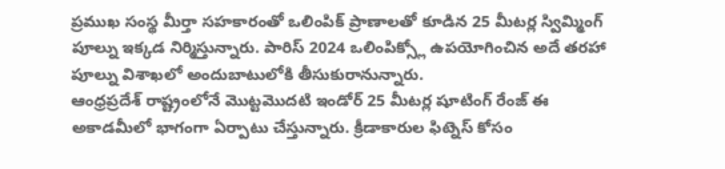ప్రముఖ సంస్థ మీర్తా సహకారంతో ఒలింపిక్ ప్రాణాలతో కూడిన 25 మీటర్ల స్విమ్మింగ్ పూల్ను ఇక్కడ నిర్మిస్తున్నారు. పారిస్ 2024 ఒలింపిక్స్లో ఉపయోగించిన అదే తరహా పూల్ను విశాఖలో అందుబాటులోకి తీసుకురానున్నారు.
ఆంధ్రప్రదేశ్ రాష్ట్రంలోనే మొట్టమొదటి ఇండోర్ 25 మీటర్ల షూటింగ్ రేంజ్ ఈ అకాడమీలో భాగంగా ఏర్పాటు చేస్తున్నారు. క్రీడాకారుల ఫిట్నెస్ కోసం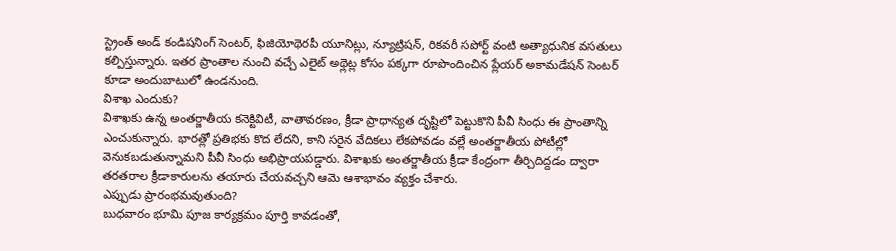స్ట్రెంత్ అండ్ కండిషనింగ్ సెంటర్, ఫిజియోథెరపీ యూనిట్లు, న్యూట్రిషన్, రికవరీ సపోర్ట్ వంటి అత్యాధునిక వసతులు కల్పిస్తున్నారు. ఇతర ప్రాంతాల నుంచి వచ్చే ఎలైట్ అథ్లెట్ల కోసం పక్కగా రూపొందించిన ప్లేయర్ అకామడేషన్ సెంటర్ కూడా అందుబాటులో ఉండనుంది.
విశాఖ ఎందుకు?
విశాఖకు ఉన్న అంతర్జాతీయ కనెక్టివిటీ, వాతావరణం, క్రీడా ప్రాధాన్యత దృష్టిలో పెట్టుకొని పీవీ సింధు ఈ ప్రాంతాన్ని ఎంచుకున్నారు. భారత్లో ప్రతిభకు కొద లేదని, కాని సరైన వేదికలు లేకపోవడం వల్లే అంతర్జాతీయ పోటీల్లో వెనుకబడుతున్నామని పీవీ సింధు అభిప్రాయపడ్డారు. విశాఖకు అంతర్జాతీయ క్రీడా కేంద్రంగా తీర్చిదిద్దడం ద్వారా తరతరాల క్రీడాకారులను తయారు చేయవచ్చని ఆమె ఆశాభావం వ్యక్తం చేశారు.
ఎప్పుడు ప్రారంభమవుతుంది?
బుధవారం భూమి పూజ కార్యక్రమం పూర్తి కావడంతో,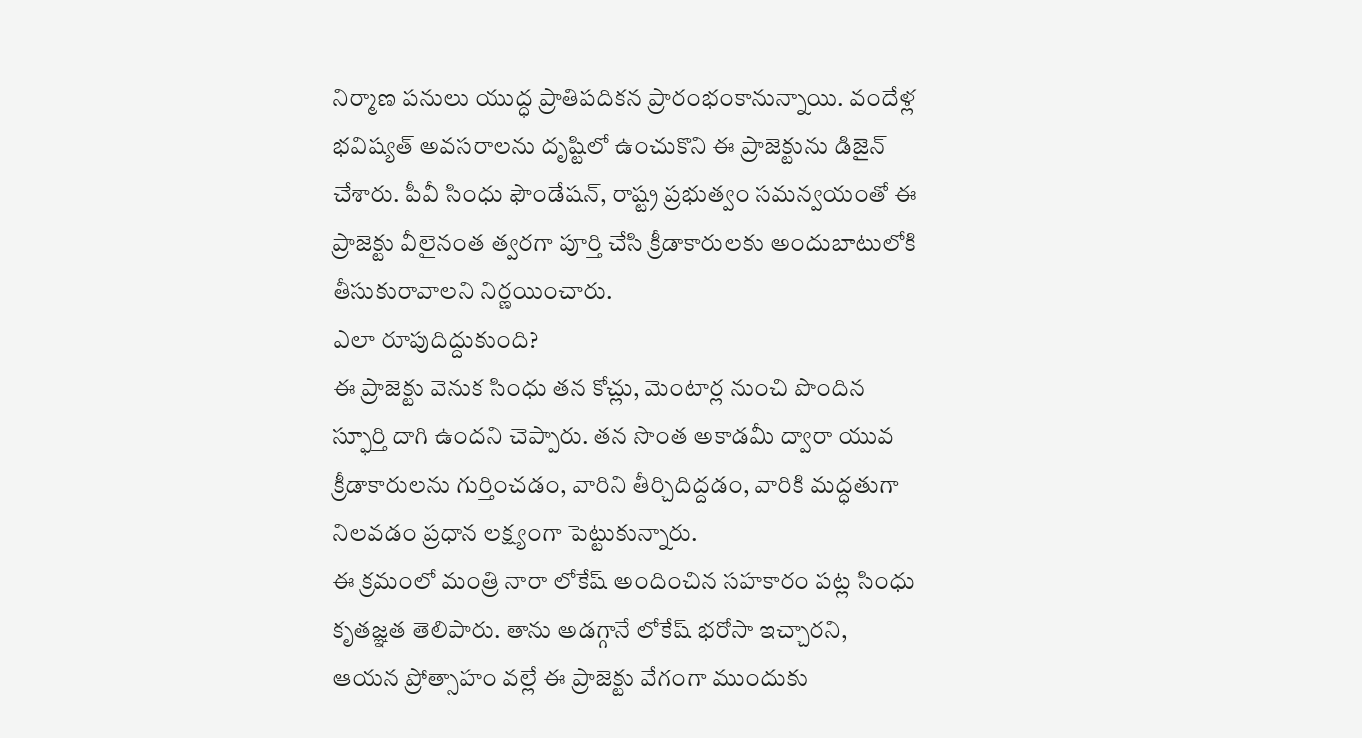నిర్మాణ పనులు యుద్ధ ప్రాతిపదికన ప్రారంభంకానున్నాయి. వందేళ్ల భవిష్యత్ అవసరాలను దృష్టిలో ఉంచుకొని ఈ ప్రాజెక్టును డిజైన్ చేశారు. పీవీ సింధు ఫౌండేషన్, రాష్ట్ర ప్రభుత్వం సమన్వయంతో ఈ ప్రాజెక్టు వీలైనంత త్వరగా పూర్తి చేసి క్రీడాకారులకు అందుబాటులోకి తీసుకురావాలని నిర్ణయించారు.
ఎలా రూపుదిద్దుకుంది?
ఈ ప్రాజెక్టు వెనుక సింధు తన కోచ్లు, మెంటార్ల నుంచి పొందిన స్ఫూర్తి దాగి ఉందని చెప్పారు. తన సొంత అకాడమీ ద్వారా యువ క్రీడాకారులను గుర్తించడం, వారిని తీర్చిదిద్దడం, వారికి మద్ధతుగా నిలవడం ప్రధాన లక్ష్యంగా పెట్టుకున్నారు.
ఈ క్రమంలో మంత్రి నారా లోకేష్ అందించిన సహకారం పట్ల సింధు కృతజ్ఞత తెలిపారు. తాను అడగ్గానే లోకేష్ భరోసా ఇచ్చారని, ఆయన ప్రోత్సాహం వల్లే ఈ ప్రాజెక్టు వేగంగా ముందుకు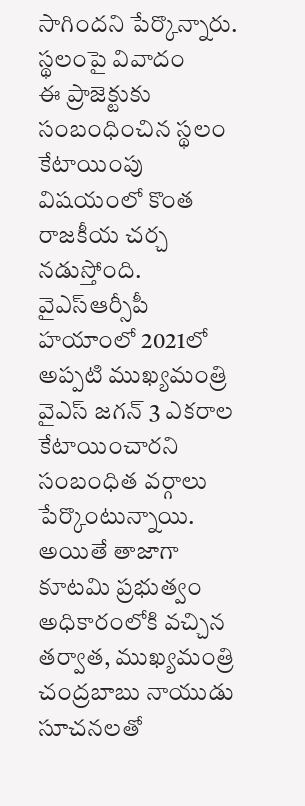సాగిందని పేర్కొన్నారు.
స్థలంపై వివాదం
ఈ ప్రాజెక్టుకు సంబంధించిన స్థలం కేటాయింపు విషయంలో కొంత రాజకీయ చర్చ నడుస్తోంది. వైఎస్ఆర్సీపీ హయాంలో 2021లో అప్పటి ముఖ్యమంత్రి వైఎస్ జగన్ 3 ఎకరాల కేటాయించారని సంబంధిత వర్గాలు పేర్కొంటున్నాయి. అయితే తాజాగా కూటమి ప్రభుత్వం అధికారంలోకి వచ్చిన తర్వాత, ముఖ్యమంత్రి చంద్రబాబు నాయుడు సూచనలతో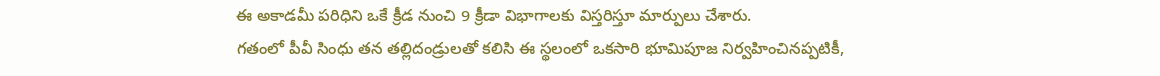ఈ అకాడమీ పరిధిని ఒకే క్రీడ నుంచి 9 క్రీడా విభాగాలకు విస్తరిస్తూ మార్పులు చేశారు.
గతంలో పీవీ సింధు తన తల్లిదండ్రులతో కలిసి ఈ స్థలంలో ఒకసారి భూమిపూజ నిర్వహించినప్పటికీ,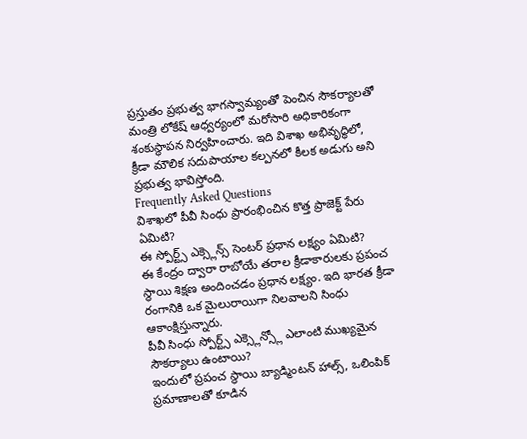ప్రస్తుతం ప్రభుత్వ భాగస్వామ్యంతో పెంచిన సౌకర్యాలతో మంత్రి లోకేష్ ఆధ్వర్యంలో మరోసారి అధికారికంగా శంకుస్థాపన నిర్వహించారు. ఇది విశాఖ అభివృద్ధిలో, క్రీడా మౌలిక సదుపాయాల కల్పనలో కీలక అడుగు అని ప్రభుత్వ భావిస్తోంది.
Frequently Asked Questions
విశాఖలో పీవీ సింధు ప్రారంభించిన కొత్త ప్రాజెక్ట్ పేరు ఏమిటి?
ఈ స్పోర్ట్స్ ఎక్స్లెన్స్ సెంటర్ ప్రధాన లక్ష్యం ఏమిటి?
ఈ కేంద్రం ద్వారా రాబోయే తరాల క్రీడాకారులకు ప్రపంచ స్థాయి శిక్షణ అందించడం ప్రధాన లక్ష్యం. ఇది భారత క్రీడా రంగానికి ఒక మైలురాయిగా నిలవాలని సింధు ఆకాంక్షిస్తున్నారు.
పీవీ సింధు స్పోర్ట్స్ ఎక్స్లెన్స్లో ఎలాంటి ముఖ్యమైన సౌకర్యాలు ఉంటాయి?
ఇందులో ప్రపంచ స్థాయి బ్యాడ్మింటన్ హాల్స్, ఒలింపిక్ ప్రమాణాలతో కూడిన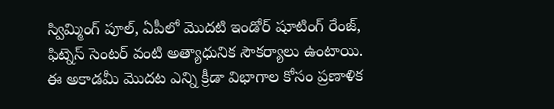స్విమ్మింగ్ పూల్, ఏపీలో మొదటి ఇండోర్ షూటింగ్ రేంజ్, ఫిట్నెస్ సెంటర్ వంటి అత్యాధునిక సౌకర్యాలు ఉంటాయి.
ఈ అకాడమీ మొదట ఎన్ని క్రీడా విభాగాల కోసం ప్రణాళిక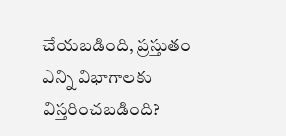చేయబడింది, ప్రస్తుతం ఎన్ని విభాగాలకు విస్తరించబడింది?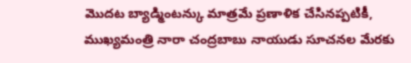మొదట బ్యాడ్మింటన్కు మాత్రమే ప్రణాళిక చేసినప్పటికీ, ముఖ్యమంత్రి నారా చంద్రబాబు నాయుడు సూచనల మేరకు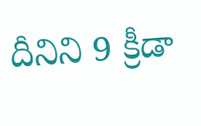దీనిని 9 క్రీడా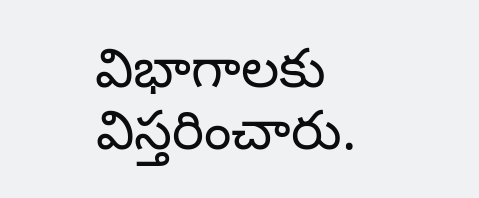విభాగాలకు విస్తరించారు.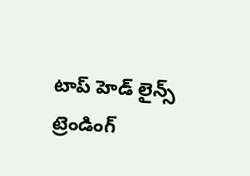టాప్ హెడ్ లైన్స్
ట్రెండింగ్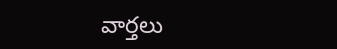వార్తలు